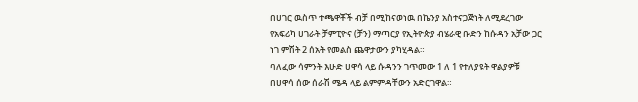በሀገር ዉስጥ ተጫዋቾች ብቻ በሚከናወነዉ በኬንያ አስተናጋጅነት ለሚደረገው የአፍሪካ ሀገራት ቻምፒዮና (ቻን) ማጣርያ የኢትዮጵያ ብሄራዊ ቡድን ከሱዳን አቻው ጋር ነገ ምሽት 2 ሰአት የመልስ ጨዋታውን ያካሂዳል።
ባለፈው ሳምንት እሁድ ሀዋሳ ላይ ሱዳንን ገጥመው 1 ለ 1 የተለያዩት ዋልያዎቹ በሀዋሳ ሰው ሰራሽ ሜዳ ላይ ልምምዳቸውን አድርገዋል።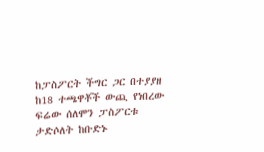ከፓስፖርት ችግር ጋር በተያያዘ ከ18 ተጫዋቾች ውጪ የነበረው ፍሬው ሰለሞን ፓስፖርቱ ታድሶለት ከቡድኑ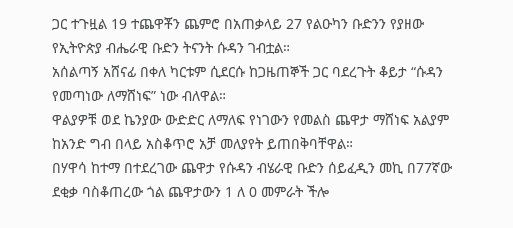ጋር ተጉዟል 19 ተጨዋቾን ጨምሮ በአጠቃላይ 27 የልዑካን ቡድንን የያዘው የኢትዮጵያ ብሔራዊ ቡድን ትናንት ሱዳን ገብቷል።
አሰልጣኝ አሸናፊ በቀለ ካርቱም ሲደርሱ ከጋዜጠኞች ጋር ባደረጉት ቆይታ “ሱዳን የመጣነው ለማሸነፍ” ነው ብለዋል።
ዋልያዎቹ ወደ ኬንያው ውድድር ለማለፍ የነገውን የመልስ ጨዋታ ማሸነፍ አልያም ከአንድ ግብ በላይ አስቆጥሮ አቻ መለያየት ይጠበቅባቸዋል።
በሃዋሳ ከተማ በተደረገው ጨዋታ የሱዳን ብሄራዊ ቡድን ሰይፈዲን መኪ በ77ኛው ደቂቃ ባስቆጠረው ጎል ጨዋታውን 1 ለ 0 መምራት ችሎ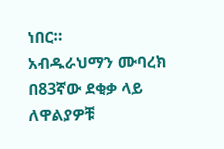ነበር።
አብዱራህማን ሙባረክ በ83ኛው ደቂቃ ላይ ለዋልያዎቹ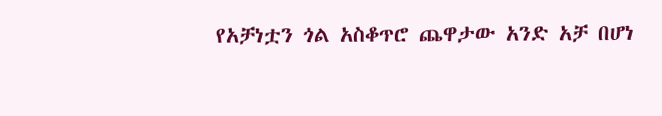የአቻነቷን ጎል አስቆጥሮ ጨዋታው አንድ አቻ በሆነ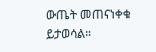ውጤት መጠናነቀቁ ይታወሳል።